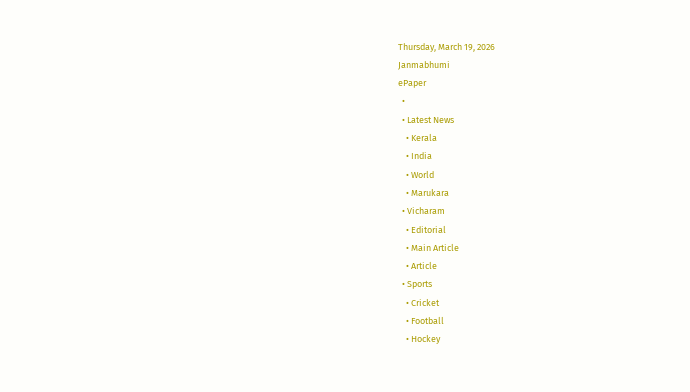Thursday, March 19, 2026
Janmabhumi
ePaper
  •
  • Latest News
    • Kerala
    • India
    • World
    • Marukara
  • Vicharam
    • Editorial
    • Main Article
    • Article
  • Sports
    • Cricket
    • Football
    • Hockey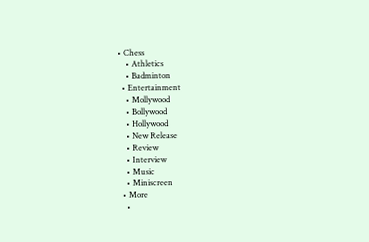• Chess
    • Athletics
    • Badminton
  • Entertainment
    • Mollywood
    • Bollywood
    • Hollywood
    • New Release
    • Review
    • Interview
    • Music
    • Miniscreen
  • More
    •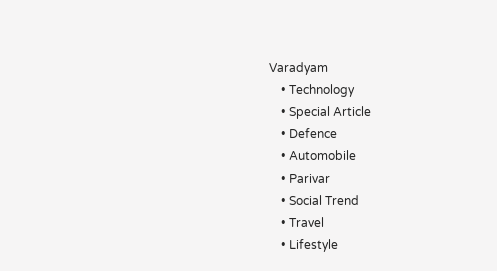Varadyam
    • Technology
    • Special Article
    • Defence
    • Automobile
    • Parivar
    • Social Trend
    • Travel
    • Lifestyle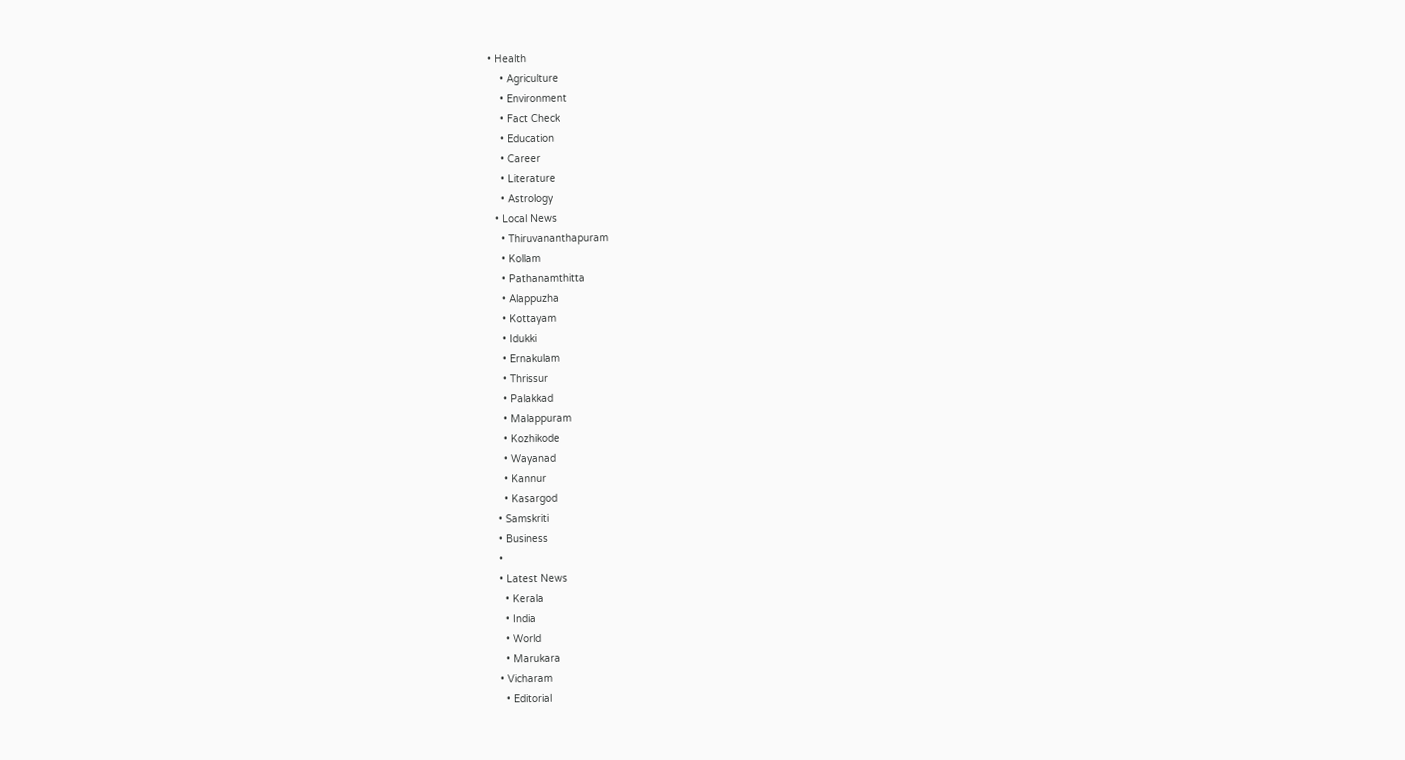• Health
    • Agriculture
    • Environment
    • Fact Check
    • Education
    • Career
    • Literature
    • Astrology
  • Local News
    • Thiruvananthapuram
    • Kollam
    • Pathanamthitta
    • Alappuzha
    • Kottayam
    • Idukki
    • Ernakulam
    • Thrissur
    • Palakkad
    • Malappuram
    • Kozhikode
    • Wayanad
    • Kannur
    • Kasargod
  • Samskriti
  • Business
  •
  • Latest News
    • Kerala
    • India
    • World
    • Marukara
  • Vicharam
    • Editorial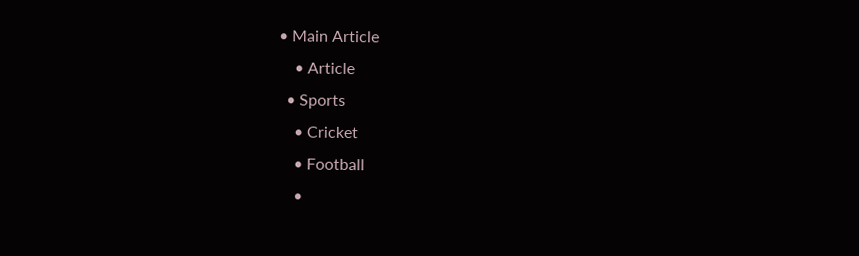• Main Article
    • Article
  • Sports
    • Cricket
    • Football
    •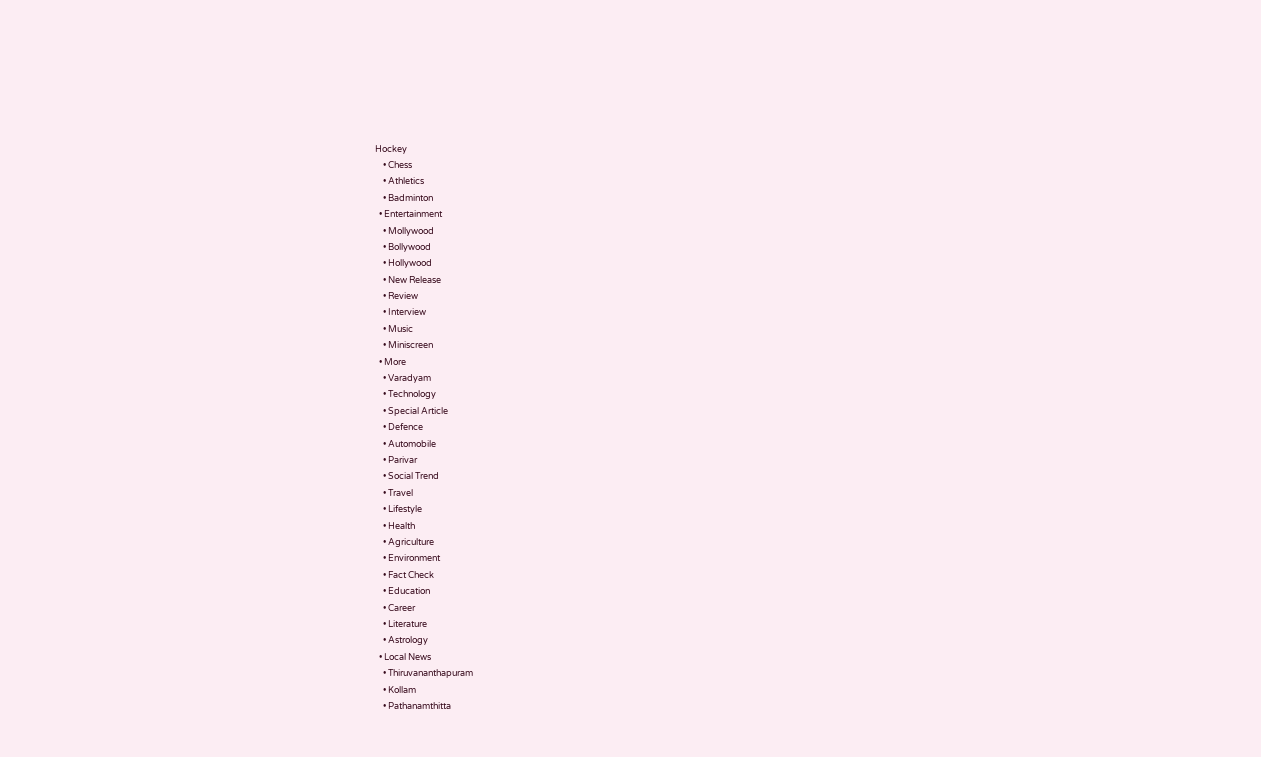Hockey
    • Chess
    • Athletics
    • Badminton
  • Entertainment
    • Mollywood
    • Bollywood
    • Hollywood
    • New Release
    • Review
    • Interview
    • Music
    • Miniscreen
  • More
    • Varadyam
    • Technology
    • Special Article
    • Defence
    • Automobile
    • Parivar
    • Social Trend
    • Travel
    • Lifestyle
    • Health
    • Agriculture
    • Environment
    • Fact Check
    • Education
    • Career
    • Literature
    • Astrology
  • Local News
    • Thiruvananthapuram
    • Kollam
    • Pathanamthitta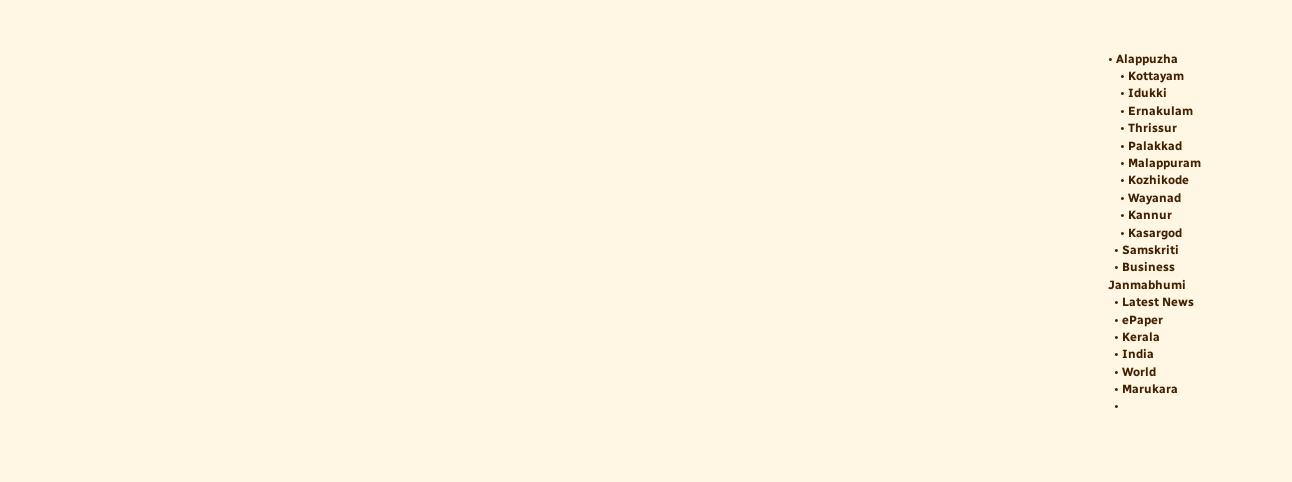• Alappuzha
    • Kottayam
    • Idukki
    • Ernakulam
    • Thrissur
    • Palakkad
    • Malappuram
    • Kozhikode
    • Wayanad
    • Kannur
    • Kasargod
  • Samskriti
  • Business
Janmabhumi
  • Latest News
  • ePaper
  • Kerala
  • India
  • World
  • Marukara
  •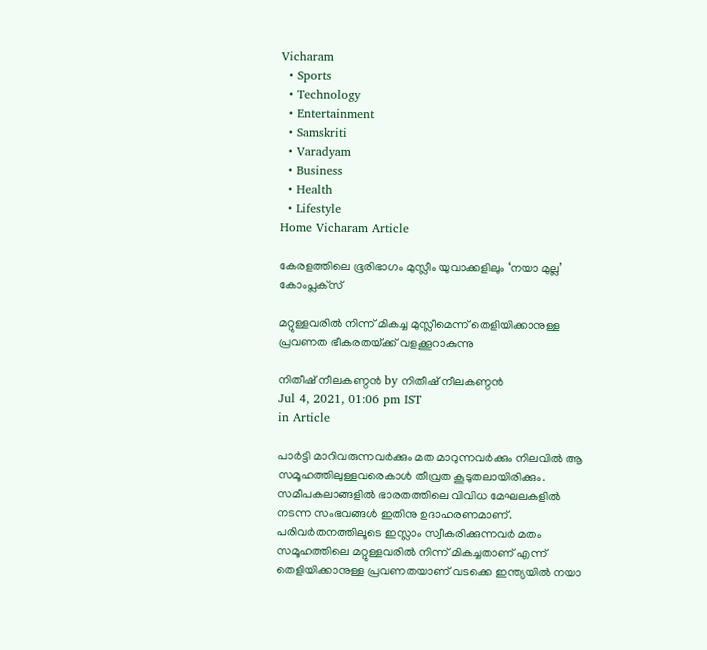Vicharam
  • Sports
  • Technology
  • Entertainment
  • Samskriti
  • Varadyam
  • Business
  • Health
  • Lifestyle
Home Vicharam Article

കേരളത്തിലെ ഭൂരിഭാഗം മുസ്ലീം യുവാക്കളിലും ‘നയാ മുല്ല’ കോംപ്ലക്‌സ്‌

മറ്റുള്ളവരില്‍ നിന്ന് മികച്ച മുസ്ലീമെന്ന് തെളിയിക്കാനുള്ള പ്രവണത ഭീകരതയ്‌ക്ക് വളക്കൂറാകുന്നു

നിതീഷ് നീലകണ്ഠന്‍ by നിതീഷ് നീലകണ്ഠന്‍
Jul 4, 2021, 01:06 pm IST
in Article

പാര്‍ട്ടി മാറിവരുന്നവര്‍ക്കും മത മാറുന്നവര്‍ക്കും നിലവില്‍ ആ സമൂഹത്തിലുള്ളവരെകാള്‍ തീവ്രത കൂടുതലായിരിക്കും. സമീപകലാങ്ങളില്‍ ഭാരതത്തിലെ വിവിധ മേഘലകളില്‍ നടന്ന സംഭവങ്ങള്‍ ഇതിനു ഉദാഹരണമാണ്. പരിവര്‍തനത്തിലൂടെ ഇസ്ലാം സ്വീകരിക്കുന്നവര്‍ മതം സമൂഹത്തിലെ മറ്റുള്ളവരില്‍ നിന്ന് മികച്ചതാണ് എന്ന് തെളിയിക്കാനുള്ള പ്രവണതയാണ് വടക്കെ ഇന്ത്യയില്‍ നയാ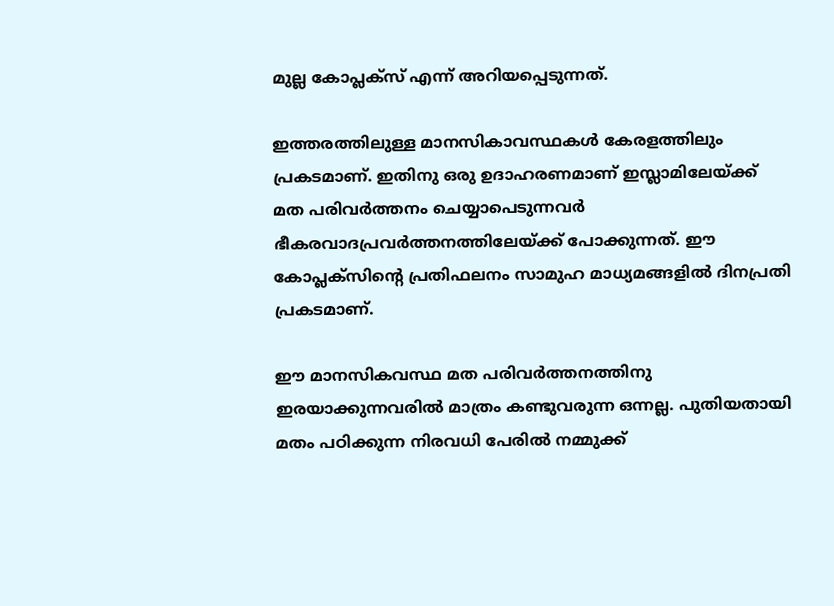മുല്ല കോപ്ലക്‌സ് എന്ന് അറിയപ്പെടുന്നത്.

ഇത്തരത്തിലുള്ള മാനസികാവസ്ഥകള്‍ കേരളത്തിലും പ്രകടമാണ്. ഇതിനു ഒരു ഉദാഹരണമാണ് ഇസ്ലാമിലേയ്‌ക്ക് മത പരിവര്‍ത്തനം ചെയ്യാപെടുന്നവര്‍ ഭീകരവാദപ്രവര്‍ത്തനത്തിലേയ്‌ക്ക് പോക്കുന്നത്. ഈ കോപ്ലക്‌സിന്റെ പ്രതിഫലനം സാമുഹ മാധ്യമങ്ങളില്‍ ദിനപ്രതി പ്രകടമാണ്.

ഈ മാനസികവസ്ഥ മത പരിവര്‍ത്തനത്തിനു ഇരയാക്കുന്നവരില്‍ മാത്രം കണ്ടുവരുന്ന ഒന്നല്ല. പുതിയതായി മതം പഠിക്കുന്ന നിരവധി പേരില്‍ നമ്മുക്ക്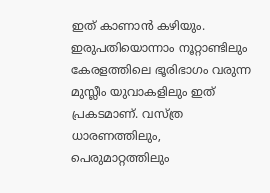ഇത് കാണാന്‍ കഴിയും. ഇരുപതിയൊന്നാം നൂറ്റാണ്ടിലും കേരളത്തിലെ ഭൂരിഭാഗം വരുന്ന മുസ്ലീം യുവാകളിലും ഇത് പ്രകടമാണ്. വസ്ത്ര ധാരണത്തിലും, പെരുമാറ്റത്തിലും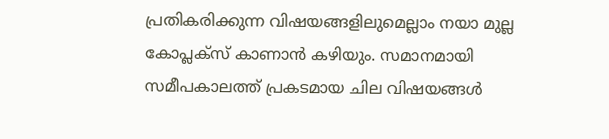പ്രതികരിക്കുന്ന വിഷയങ്ങളിലുമെല്ലാം നയാ മുല്ല കോപ്ലക്‌സ് കാണാന്‍ കഴിയും. സമാനമായി സമീപകാലത്ത് പ്രകടമായ ചില വിഷയങ്ങള്‍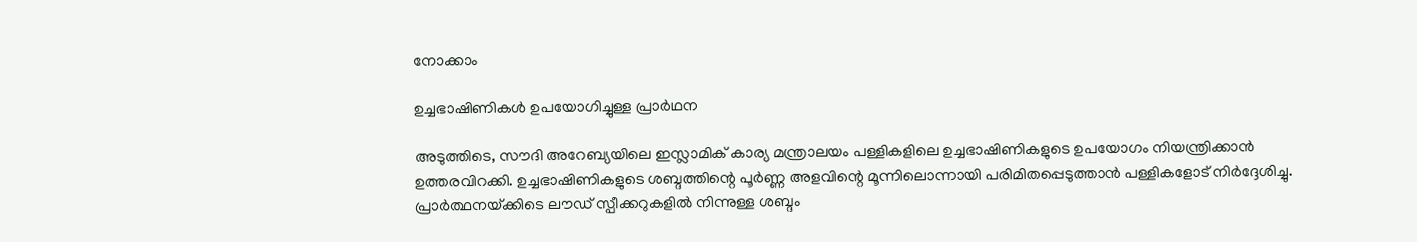നോക്കാം

ഉച്ചഭാഷിണികള്‍ ഉപയോഗിച്ചുള്ള പ്രാര്‍ഥന

അടുത്തിടെ, സൗദി അറേബ്യയിലെ ഇസ്ലാമിക് കാര്യ മന്ത്രാലയം പള്ളികളിലെ ഉച്ചഭാഷിണികളുടെ ഉപയോഗം നിയന്ത്രിക്കാന്‍ ഉത്തരവിറക്കി. ഉച്ചഭാഷിണികളുടെ ശബ്ദത്തിന്റെ പൂര്‍ണ്ണ അളവിന്റെ മൂന്നിലൊന്നായി പരിമിതപ്പെടുത്താന്‍ പള്ളികളോട് നിര്‍ദ്ദേശിച്ചു. പ്രാര്‍ത്ഥനയ്‌ക്കിടെ ലൗഡ് സ്പീക്കറുകളില്‍ നിന്നുള്ള ശബ്ദം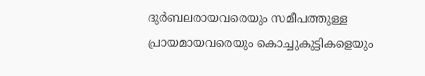ദുര്‍ബലരായവരെയും സമീപത്തുള്ള പ്രായമായവരെയും കൊച്ചുകുട്ടികളെയും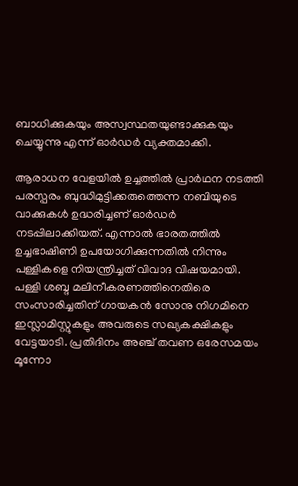ബാധിക്കുകയും അസ്വസ്ഥതയുണ്ടാക്കുകയും ചെയ്യുന്നു എന്ന് ഓര്‍ഡര്‍ വ്യക്തമാക്കി.

ആരാധന വേളയില്‍ ഉച്ചത്തില്‍ പ്രാര്‍ഥന നടത്തി പരസ്പരം ബുദ്ധിമുട്ടിക്കരുത്തെന്ന നബിയുടെ വാക്കുകള്‍ ഉദ്ധരിച്ചണ് ഓര്‍ഡര്‍ നടപ്പിലാക്കിയത്. എന്നാല്‍ ഭാരതത്തില്‍ ഉച്ചഭാഷിണി ഉപയോഗിക്കുന്നതില്‍ നിന്നും പള്ളികളെ നിയന്ത്രിച്ചത് വിവാദ വിഷയമായി. പള്ളി ശബ്ദ മലിനീകരണത്തിനെതിരെ സംസാരിച്ചതിന് ഗായകന്‍ സോനു നിഗമിനെ ഇസ്ലാമിസ്റ്റുകളും അവരുടെ സഖ്യകക്ഷികളും വേട്ടയാടി. പ്രതിദിനം അഞ്ച് തവണ ഒരേസമയം മൂന്നോ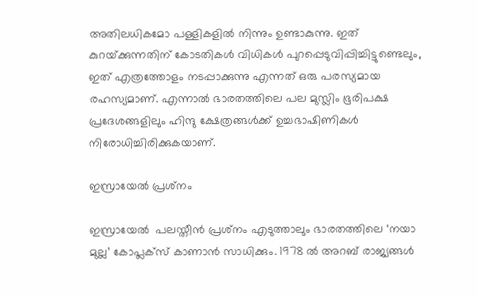അതിലധികമോ പള്ളികളില്‍ നിന്നും ഉണ്ടാകുന്നു. ഇത് കുറയ്‌ക്കുന്നതിന് കോടതികള്‍ വിധികള്‍ പുറപ്പെടുവിപ്പിച്ചിട്ടുണ്ടെലും, ഇത് എത്രത്തോളം നടപ്പാക്കുന്നു എന്നത് ഒരു പരസ്യമായ രഹസ്യമാണ്. എന്നാല്‍ ഭാരതത്തിലെ പല മുസ്ലിം ഭൂരിപക്ഷ പ്രദേശങ്ങളിലും ഹിന്ദു ക്ഷേത്രങ്ങള്‍ക്ക് ഉച്ചഭാഷിണികള്‍ നിരോധിച്ചിരിക്കുകയാണ്.

ഇസ്രായേല്‍ പ്രശ്‌നം

ഇസ്രായേല്‍  പലസ്തീന്‍ പ്രശ്‌നം എടുത്താലും ഭാരതത്തിലെ ‘നയാ മുല്ല’ കോപ്ലക്‌സ് കാണാന്‍ സാധിക്കും. 1978 ല്‍ അറബ് രാജ്യങ്ങള്‍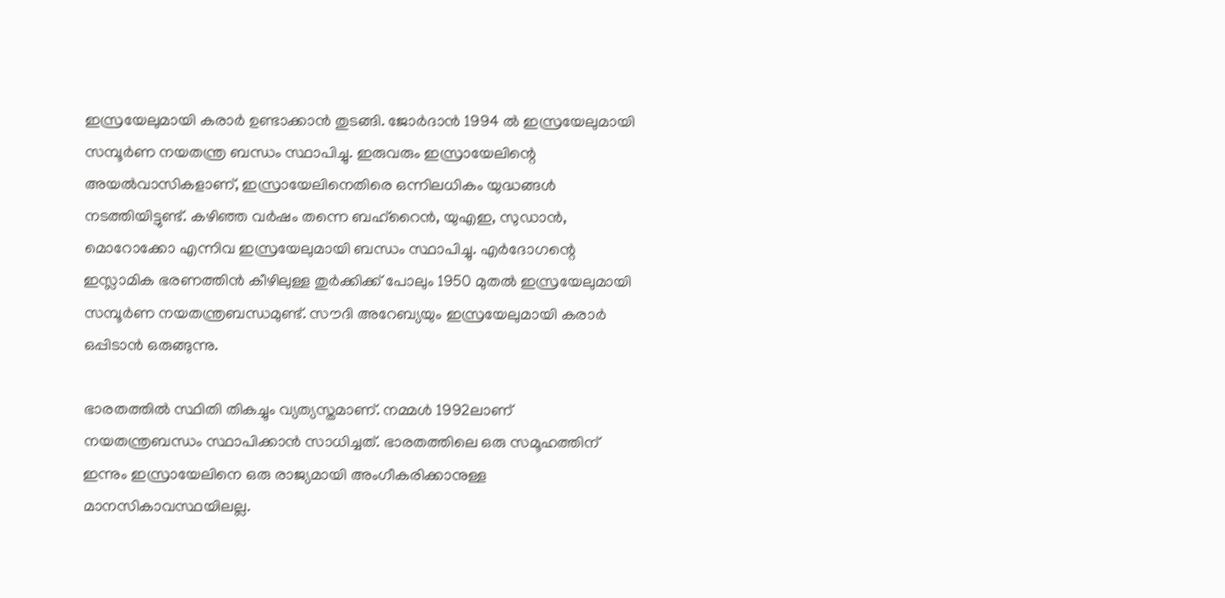ഇസ്രയേലുമായി കരാര്‍ ഉണ്ടാക്കാന്‍ തുടങ്ങി. ജോര്‍ദാന്‍ 1994 ല്‍ ഇസ്രയേലുമായി സമ്പൂര്‍ണ നയതന്ത്ര ബന്ധം സ്ഥാപിച്ചു. ഇരുവരും ഇസ്രായേലിന്റെ അയല്‍വാസികളാണ്, ഇസ്രായേലിനെതിരെ ഒന്നിലധികം യുദ്ധങ്ങള്‍ നടത്തിയിട്ടുണ്ട്. കഴിഞ്ഞ വര്‍ഷം തന്നെ ബഹ്‌റൈന്‍, യുഎഇ, സുഡാന്‍, മൊറോക്കോ എന്നിവ ഇസ്രയേലുമായി ബന്ധം സ്ഥാപിച്ചു. എര്‍ദോഗന്റെ ഇസ്ലാമിക ഭരണത്തിന്‍ കീഴിലുള്ള തുര്‍ക്കിക്ക് പോലും 1950 മുതല്‍ ഇസ്രയേലുമായി സമ്പൂര്‍ണ നയതന്ത്രബന്ധമുണ്ട്. സൗദി അറേബ്യയും ഇസ്രയേലുമായി കരാര്‍ ഒപ്പിടാന്‍ ഒരുങ്ങുന്നു.

ഭാരതത്തില്‍ സ്ഥിതി തികച്ചും വ്യത്യസ്തമാണ്. നമ്മള്‍ 1992ലാണ് നയതന്ത്രബന്ധം സ്ഥാപിക്കാന്‍ സാധിച്ചത്. ഭാരതത്തിലെ ഒരു സമൂഹത്തിന് ഇന്നും ഇസ്രായേലിനെ ഒരു രാജ്യമായി അംഗീകരിക്കാനുള്ള മാനസികാവസ്ഥയിലല്ല.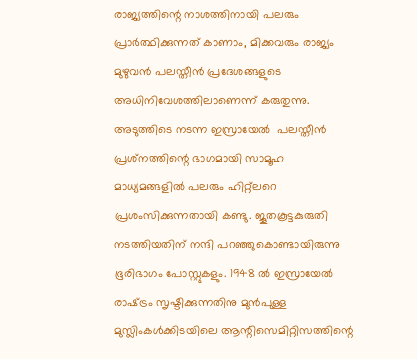രാജ്യത്തിന്റെ നാശത്തിനായി പലരും പ്രാര്‍ത്ഥിക്കുന്നത് കാണാം, മിക്കവരും രാജ്യം മുഴുവന്‍ പലസ്തീന്‍ പ്രദേശങ്ങളുടെ അധിനിവേശത്തിലാണെന്ന് കരുതുന്നു. അടുത്തിടെ നടന്ന ഇസ്രായേല്‍  പലസ്തീന്‍ പ്രശ്‌നത്തിന്റെ ഭാഗമായി സാമൂഹ മാധ്യമങ്ങളില്‍ പലരും ഹിറ്റ്‌ലറെ പ്രശംസിക്കുന്നതായി കണ്ടു. ജൂതകൂട്ടകുരുതി നടത്തിയതിന് നന്ദി പറഞ്ഞുകൊണ്ടായിരുന്നു ഭൂരിഭാഗം പോസ്റ്റുകളും. 1948 ല്‍ ഇസ്രായേല്‍ രാഷ്‌ട്രം സൃഷ്ടിക്കുന്നതിനു മുന്‍പുള്ള മുസ്ലിംകള്‍ക്കിടയിലെ ആന്റിസെമിറ്റിസത്തിന്റെ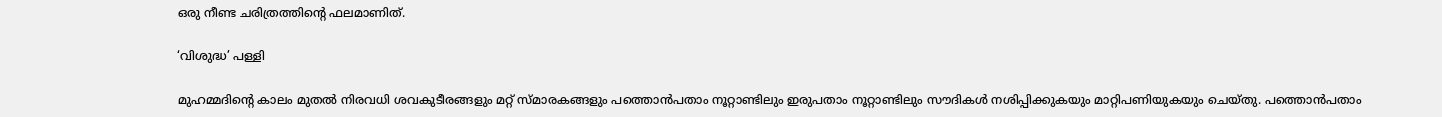ഒരു നീണ്ട ചരിത്രത്തിന്റെ ഫലമാണിത്.

‘വിശുദ്ധ’ പള്ളി

മുഹമ്മദിന്റെ കാലം മുതല്‍ നിരവധി ശവകുടീരങ്ങളും മറ്റ് സ്മാരകങ്ങളും പത്തൊന്‍പതാം നൂറ്റാണ്ടിലും ഇരുപതാം നൂറ്റാണ്ടിലും സൗദികള്‍ നശിപ്പിക്കുകയും മാറ്റിപണിയുകയും ചെയ്തു. പത്തൊന്‍പതാം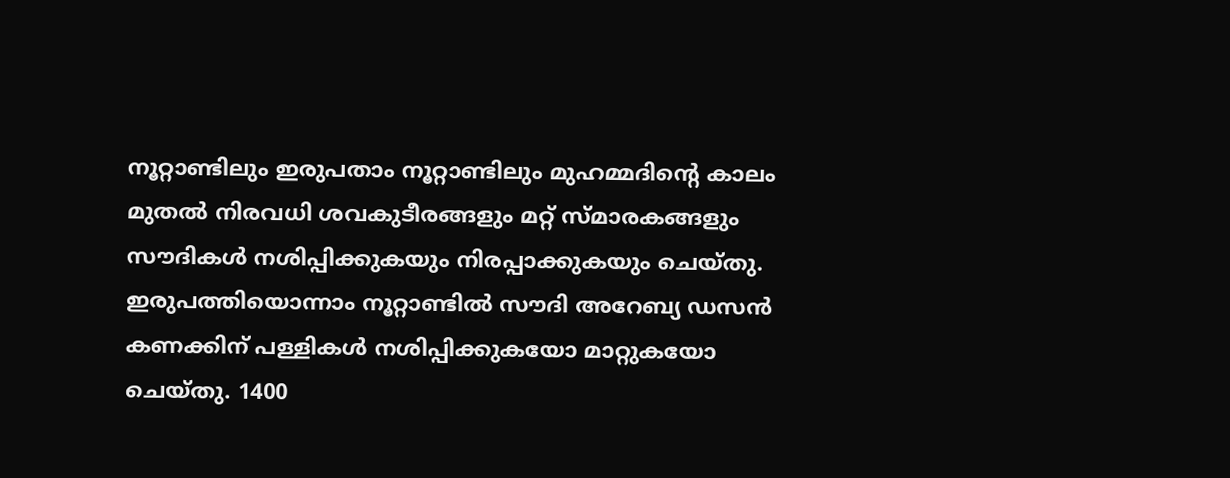നൂറ്റാണ്ടിലും ഇരുപതാം നൂറ്റാണ്ടിലും മുഹമ്മദിന്റെ കാലം മുതല്‍ നിരവധി ശവകുടീരങ്ങളും മറ്റ് സ്മാരകങ്ങളും സൗദികള്‍ നശിപ്പിക്കുകയും നിരപ്പാക്കുകയും ചെയ്തു. ഇരുപത്തിയൊന്നാം നൂറ്റാണ്ടില്‍ സൗദി അറേബ്യ ഡസന്‍ കണക്കിന് പള്ളികള്‍ നശിപ്പിക്കുകയോ മാറ്റുകയോ ചെയ്തു. 1400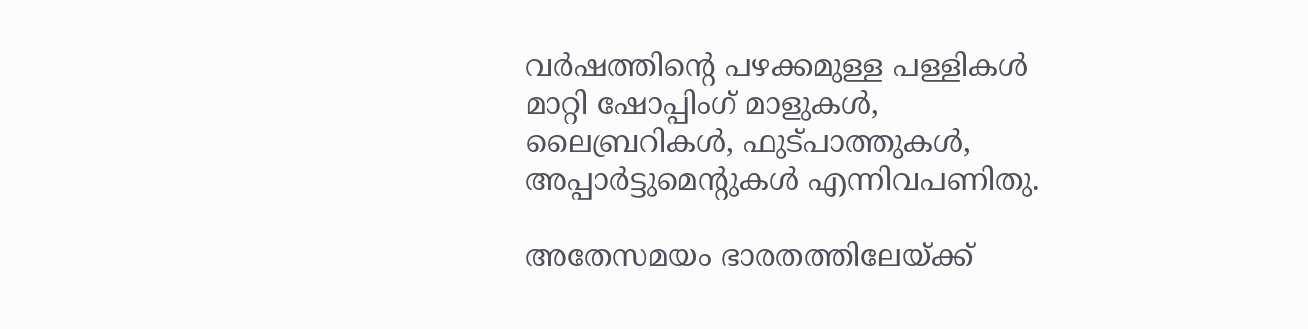വര്‍ഷത്തിന്റെ പഴക്കമുള്ള പള്ളികള്‍ മാറ്റി ഷോപ്പിംഗ് മാളുകള്‍, ലൈബ്രറികള്‍, ഫുട്പാത്തുകള്‍, അപ്പാര്‍ട്ടുമെന്റുകള്‍ എന്നിവപണിതു.

അതേസമയം ഭാരതത്തിലേയ്‌ക്ക്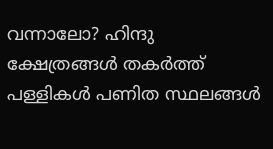വന്നാലോ? ഹിന്ദു ക്ഷേത്രങ്ങള്‍ തകര്‍ത്ത് പള്ളികള്‍ പണിത സ്ഥലങ്ങള്‍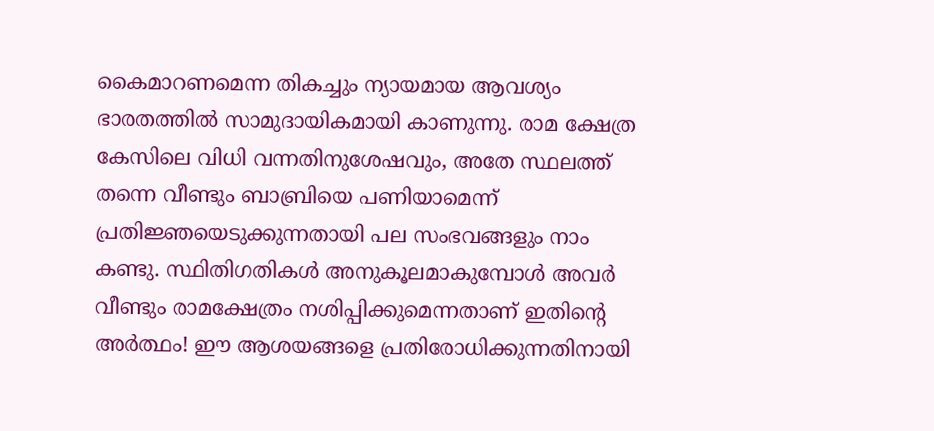കൈമാറണമെന്ന തികച്ചും ന്യായമായ ആവശ്യം ഭാരതത്തില്‍ സാമുദായികമായി കാണുന്നു. രാമ ക്ഷേത്ര കേസിലെ വിധി വന്നതിനുശേഷവും, അതേ സ്ഥലത്ത് തന്നെ വീണ്ടും ബാബ്രിയെ പണിയാമെന്ന് പ്രതിജ്ഞയെടുക്കുന്നതായി പല സംഭവങ്ങളും നാം കണ്ടു. സ്ഥിതിഗതികള്‍ അനുകൂലമാകുമ്പോള്‍ അവര്‍ വീണ്ടും രാമക്ഷേത്രം നശിപ്പിക്കുമെന്നതാണ് ഇതിന്റെ അര്‍ത്ഥം! ഈ ആശയങ്ങളെ പ്രതിരോധിക്കുന്നതിനായി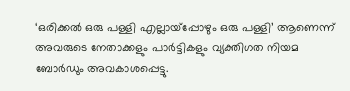‘ഒരിക്കല്‍ ഒരു പള്ളി എല്ലായ്‌പ്പോഴും ഒരു പള്ളി’ ആണെന്ന് അവരുടെ നേതാക്കളും പാര്‍ട്ടികളും വ്യക്തിഗത നിയമ ബോര്‍ഡും അവകാശപ്പെട്ടു.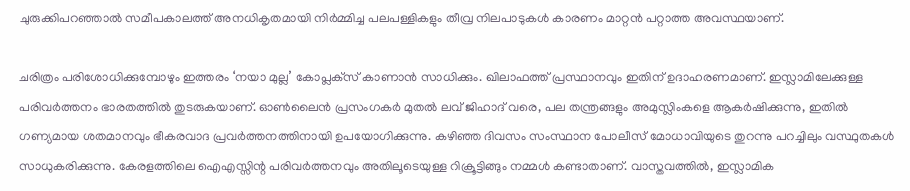ചുരുക്കിപറഞ്ഞാല്‍ സമീപകാലത്ത് അനധികൃതമായി നിര്‍മ്മിച്ച പലപള്ളികളും തീവ്ര നിലപാടുകള്‍ കാരണം മാറ്റന്‍ പറ്റാത്ത അവസ്ഥയാണ്.

ചരിത്രം പരിശോധിക്കുമ്പോഴും ഇത്തരം ‘നയാ മുല്ല’ കോപ്ലക്‌സ് കാണാന്‍ സാധിക്കും. ഖിലാഫത്ത് പ്രസ്ഥാനവും ഇതിന് ഉദാഹരണമാണ്. ഇസ്ലാമിലേക്കുള്ള പരിവര്‍ത്തനം ഭാരതത്തില്‍ തുടരുകയാണ്. ഓണ്‍ലൈന്‍ പ്രസംഗകര്‍ മുതല്‍ ലവ് ജിഹാദ് വരെ, പല തന്ത്രങ്ങളും അമുസ്ലിംകളെ ആകര്‍ഷിക്കുന്നു, ഇതില്‍ ഗണ്യമായ ശതമാനവും ഭീകരവാദ പ്രവര്‍ത്തനത്തിനായി ഉപയോഗിക്കുന്നു. കഴിഞ്ഞ ദിവസം സംസ്ഥാന പോലീസ് മോധാവിയുടെ തുറന്നു പറച്ചിലും വസ്ഥുതകള്‍ സാധുകരിക്കുന്നു. കേരളത്തിലെ ഐഎസ്സിന്റ പരിവര്‍ത്തനവും അതിലൂടെയുള്ള റിക്രൂട്ടിങ്ങും നമ്മള്‍ കണ്ടാതാണ്. വാസ്തവത്തില്‍, ഇസ്ലാമിക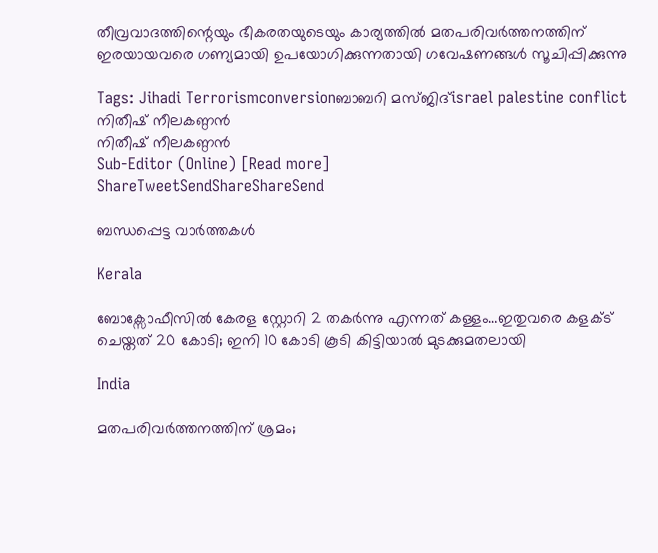തീവ്രവാദത്തിന്റെയും ഭീകരതയുടെയും കാര്യത്തില്‍ മതപരിവര്‍ത്തനത്തിന് ഇരയായവരെ ഗണ്യമായി ഉപയോഗിക്കുന്നതായി ഗവേഷണങ്ങള്‍ സൂചിപ്പിക്കുന്നു

Tags: Jihadi Terrorismconversionബാബറി മസ്ജിദ്israel palestine conflict
നിതീഷ് നീലകണ്ഠന്‍
നിതീഷ് നീലകണ്ഠന്‍
Sub-Editor (Online) [Read more]
ShareTweetSendShareShareSend

ബന്ധപ്പെട്ട വാര്‍ത്തകള്‍

Kerala

ബോക്സോഫീസില്‍ കേരള സ്റ്റോറി 2 തകര്‍ന്നു എന്നത് കള്ളം…ഇതുവരെ കളക്ട് ചെയ്തത് 20 കോടി; ഇനി 10 കോടി കൂടി കിട്ടിയാല്‍ മുടക്കുമതലായി

India

മതപരിവര്‍ത്തനത്തിന് ശ്രമം;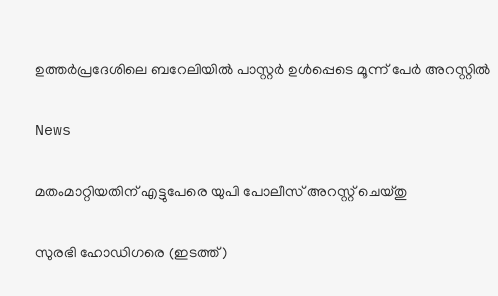ഉത്തര്‍പ്രദേശിലെ ബറേലിയില്‍ പാസ്റ്റർ ഉൾപ്പെടെ മൂന്ന് പേർ അറസ്റ്റിൽ

News

മതംമാറ്റിയതിന് എട്ടുപേരെ യുപി പോലീസ് അറസ്റ്റ് ചെയ്തു

സുരഭി ഹോഡിഗരെ (ഇടത്ത്)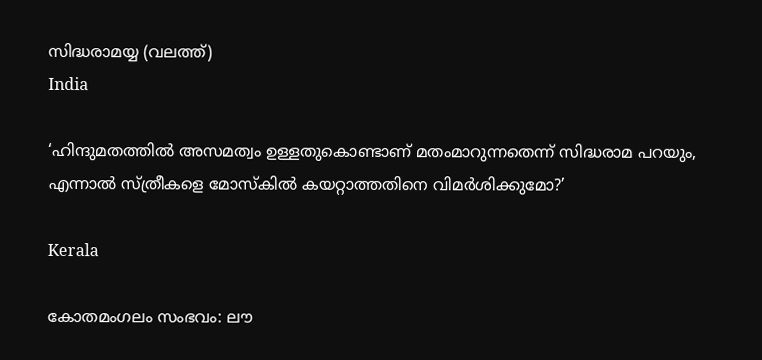സിദ്ധരാമയ്യ (വലത്ത്)
India

‘ഹിന്ദുമതത്തില്‍ അസമത്വം ഉള്ളതുകൊണ്ടാണ് മതംമാറുന്നതെന്ന് സിദ്ധരാമ പറയും, എന്നാല്‍ സ്ത്രീകളെ മോസ്കില്‍ കയറ്റാത്തതിനെ വിമര്‍ശിക്കുമോ?’

Kerala

കോതമംഗലം സംഭവം: ലൗ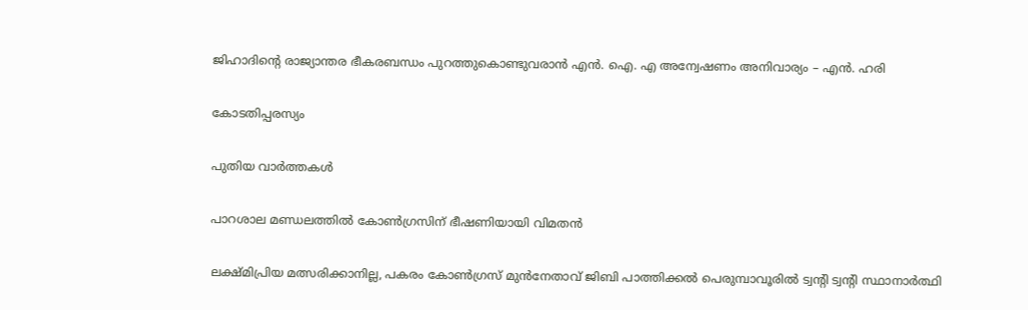ജിഹാദിന്റെ രാജ്യാന്തര ഭീകരബന്ധം പുറത്തുകൊണ്ടുവരാന്‍ എന്‍. ഐ. എ അന്വേഷണം അനിവാര്യം – എന്‍. ഹരി

കോടതിപ്പരസ്യം

പുതിയ വാര്‍ത്തകള്‍

പാറശാല മണ്ഡലത്തില്‍ കോണ്‍ഗ്രസിന് ഭീഷണിയായി വിമതന്‍

ലക്ഷ്മിപ്രിയ മത്സരിക്കാനില്ല, പകരം കോണ്‍ഗ്രസ് മുന്‍നേതാവ് ജിബി പാത്തിക്കല്‍ പെരുമ്പാവൂരില്‍ ട്വന്‍റി ട്വന്‍റി സ്ഥാനാര്‍ത്ഥി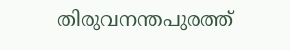തിരുവനന്തപുരത്ത്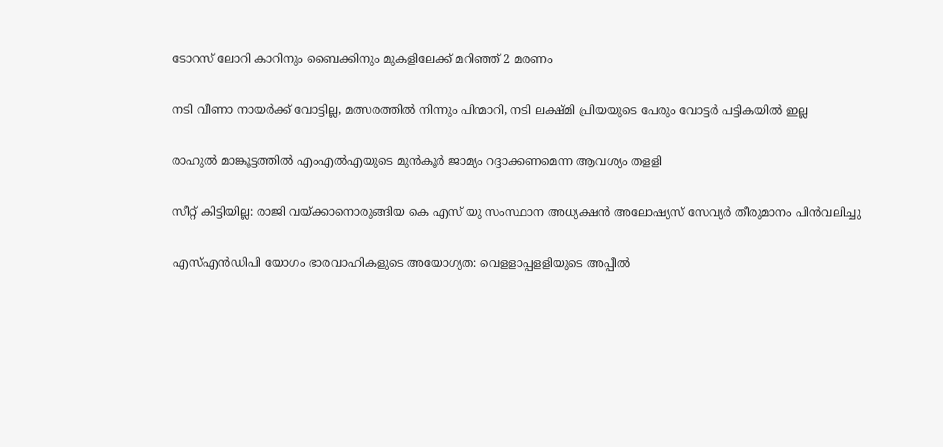ടോറസ് ലോറി കാറിനും ബൈക്കിനും മുകളിലേക്ക് മറിഞ്ഞ് 2 മരണം

നടി വീണാ നായര്‍ക്ക് വോട്ടില്ല, മത്സരത്തില്‍ നിന്നും പിന്മാറി, നടി ലക്ഷ്മി പ്രിയയുടെ പേരും വോട്ടര്‍ പട്ടികയില്‍ ഇല്ല

രാഹുല്‍ മാങ്കൂട്ടത്തില്‍ എംഎല്‍എയുടെ മുന്‍കൂര്‍ ജാമ്യം റദ്ദാക്കണമെന്ന ആവശ്യം തളളി

സീറ്റ് കിട്ടിയില്ല: രാജി വയ്‌ക്കാനൊരുങ്ങിയ കെ എസ് യു സംസ്ഥാന അധ്യക്ഷന്‍ അലോഷ്യസ് സേവ്യര്‍ തീരുമാനം പിന്‍വലിച്ചു

എസ്എന്‍ഡിപി യോഗം ഭാരവാഹികളുടെ അയോഗ്യത: വെളളാപ്പളളിയുടെ അപ്പീല്‍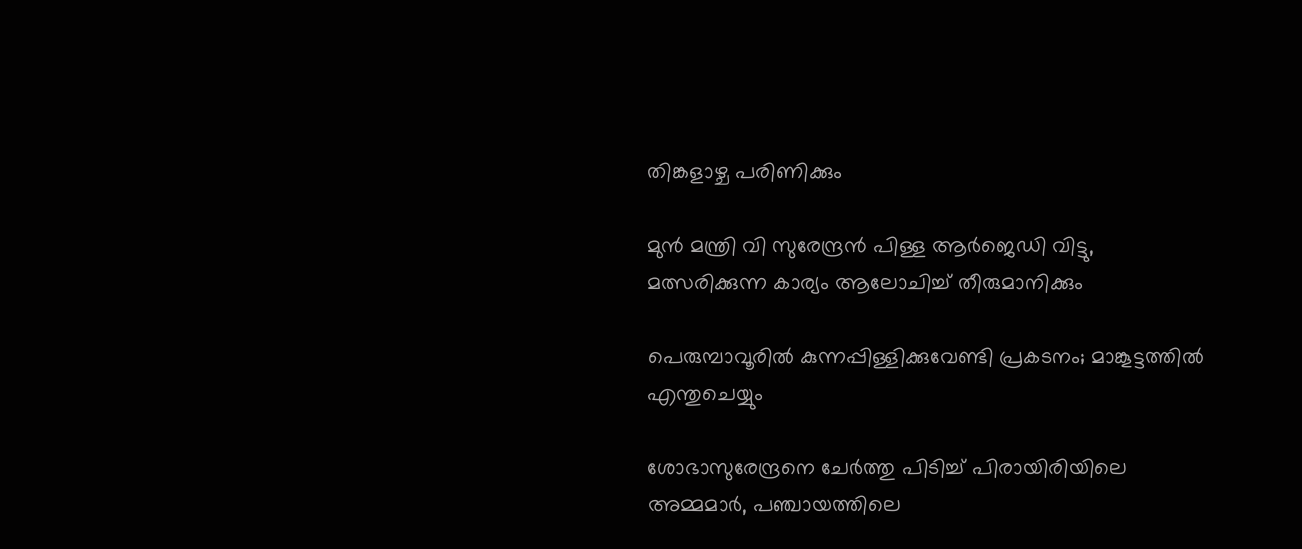തിങ്കളാഴ്ച പരിണിക്കും

മുന്‍ മന്ത്രി വി സുരേന്ദ്രന്‍ പിള്ള ആര്‍ജെഡി വിട്ടു, മത്സരിക്കുന്ന കാര്യം ആലോചിച്ച് തീരുമാനിക്കും

പെരുമ്പാവൂരിൽ കുന്നപ്പിള്ളിക്കുവേണ്ടി പ്രകടനം; മാങ്കൂട്ടത്തിൽ എന്തുചെയ്യും

ശോഭാസുരേന്ദ്രനെ ചേര്‍ത്തു പിടിച്ച് പിരായിരിയിലെ അമ്മമാര്‍, പഞ്ചായത്തിലെ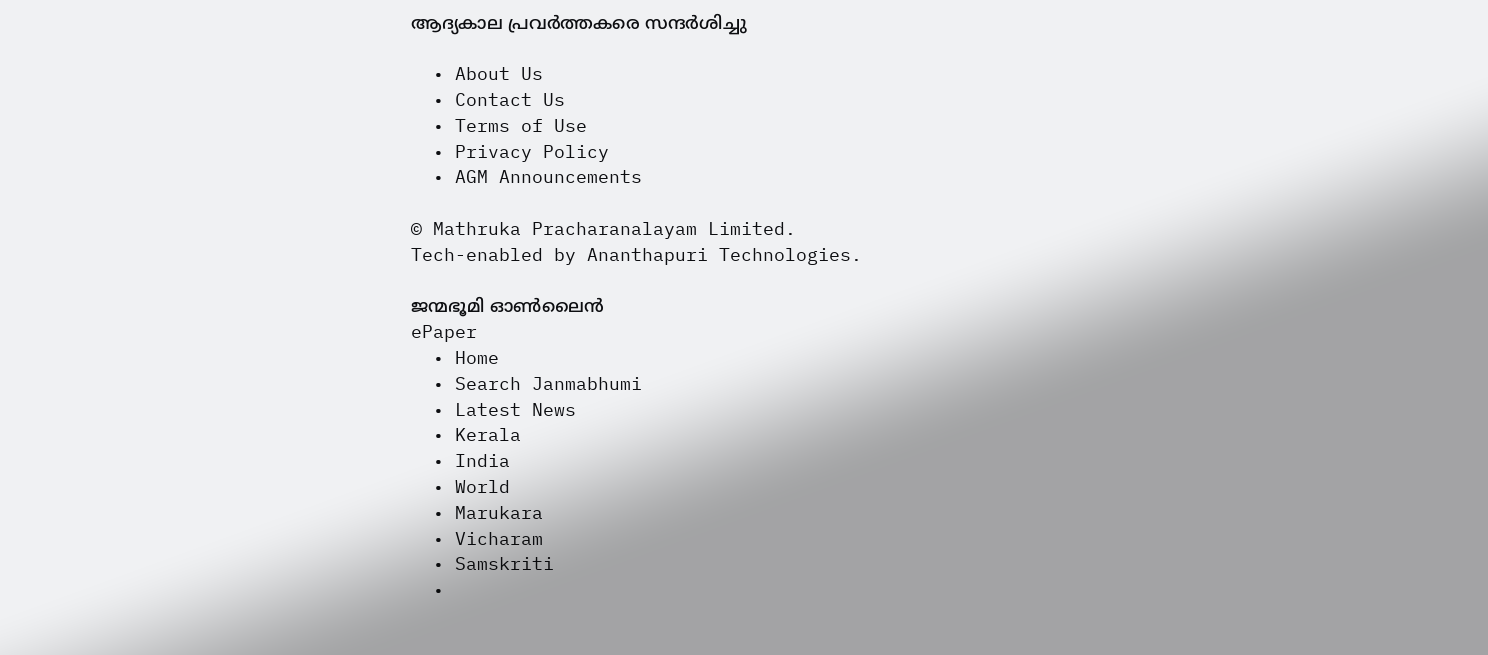ആദ്യകാല പ്രവര്‍ത്തകരെ സന്ദര്‍ശിച്ചു

  • About Us
  • Contact Us
  • Terms of Use
  • Privacy Policy
  • AGM Announcements

© Mathruka Pracharanalayam Limited.
Tech-enabled by Ananthapuri Technologies.

ജന്മഭൂമി ഓണ്‍ലൈന്‍
ePaper
  • Home
  • Search Janmabhumi
  • Latest News
  • Kerala
  • India
  • World
  • Marukara
  • Vicharam
  • Samskriti
  •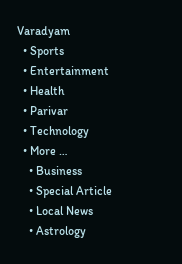Varadyam
  • Sports
  • Entertainment
  • Health
  • Parivar
  • Technology
  • More …
    • Business
    • Special Article
    • Local News
    • Astrology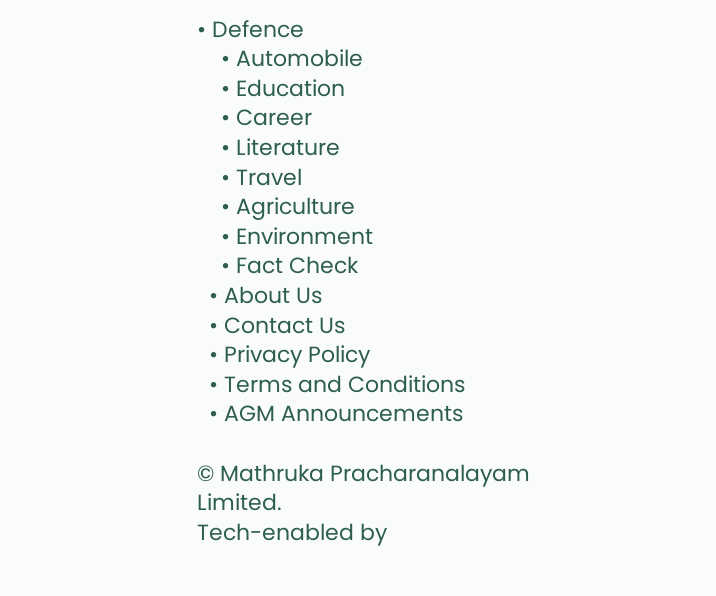• Defence
    • Automobile
    • Education
    • Career
    • Literature
    • Travel
    • Agriculture
    • Environment
    • Fact Check
  • About Us
  • Contact Us
  • Privacy Policy
  • Terms and Conditions
  • AGM Announcements

© Mathruka Pracharanalayam Limited.
Tech-enabled by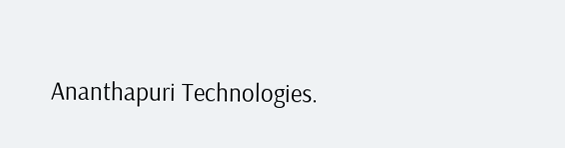Ananthapuri Technologies.